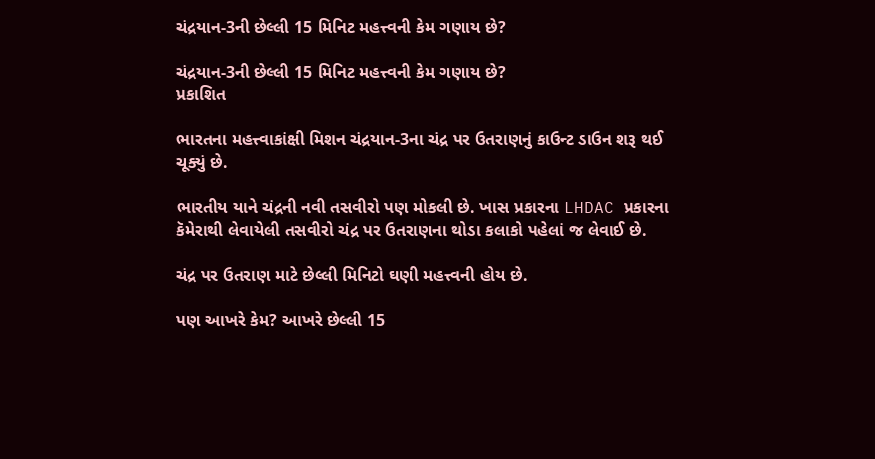ચંદ્રયાન-3ની છેલ્લી 15 મિનિટ મહત્ત્વની કેમ ગણાય છે?

ચંદ્રયાન-3ની છેલ્લી 15 મિનિટ મહત્ત્વની કેમ ગણાય છે?
પ્રકાશિત

ભારતના મહત્ત્વાકાંક્ષી મિશન ચંદ્રયાન-3ના ચંદ્ર પર ઉતરાણનું કાઉન્ટ ડાઉન શરૂ થઈ ચૂક્યું છે.

ભારતીય યાને ચંદ્રની નવી તસવીરો પણ મોકલી છે. ખાસ પ્રકારના LHDAC પ્રકારના કૅમેરાથી લેવાયેલી તસવીરો ચંદ્ર પર ઉતરાણના થોડા કલાકો પહેલાં જ લેવાઈ છે.

ચંદ્ર પર ઉતરાણ માટે છેલ્લી મિનિટો ઘણી મહત્ત્વની હોય છે.

પણ આખરે કેમ? આખરે છેલ્લી 15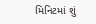મિનિટમાં શું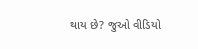થાય છે? જુઓ વીડિયો